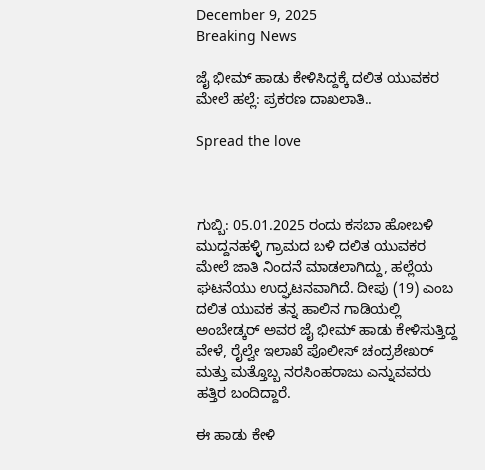December 9, 2025
Breaking News

ಜೈ ಭೀಮ್ ಹಾಡು ಕೇಳಿಸಿದ್ದಕ್ಕೆ ದಲಿತ ಯುವಕರ ಮೇಲೆ ಹಲ್ಲೆ: ಪ್ರಕರಣ ದಾಖಲಾತಿ..

Spread the love



ಗುಬ್ಬಿ: 05.01.2025 ರಂದು ಕಸಬಾ ಹೋಬಳಿ ಮುದ್ದನಹಳ್ಳಿ ಗ್ರಾಮದ ಬಳಿ ದಲಿತ ಯುವಕರ ಮೇಲೆ ಜಾತಿ ನಿಂದನೆ ಮಾಡಲಾಗಿದ್ದು, ಹಲ್ಲೆಯ ಘಟನೆಯು ಉದ್ಘಟನವಾಗಿದೆ. ದೀಪು (19) ಎಂಬ ದಲಿತ ಯುವಕ ತನ್ನ ಹಾಲಿನ ಗಾಡಿಯಲ್ಲಿ ಅಂಬೇಡ್ಕರ್ ಅವರ ಜೈ ಭೀಮ್ ಹಾಡು ಕೇಳಿಸುತ್ತಿದ್ದ ವೇಳೆ, ರೈಲ್ವೇ ಇಲಾಖೆ ಪೊಲೀಸ್ ಚಂದ್ರಶೇಖರ್ ಮತ್ತು ಮತ್ತೊಬ್ಬ ನರಸಿಂಹರಾಜು ಎನ್ನುವವರು ಹತ್ತಿರ ಬಂದಿದ್ದಾರೆ.

ಈ ಹಾಡು ಕೇಳಿ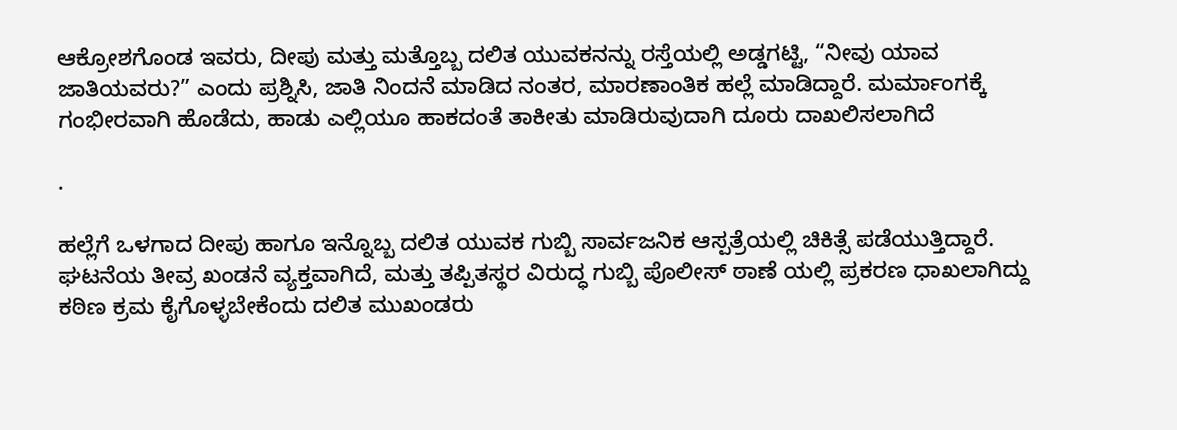ಆಕ್ರೋಶಗೊಂಡ ಇವರು, ದೀಪು ಮತ್ತು ಮತ್ತೊಬ್ಬ ದಲಿತ ಯುವಕನನ್ನು ರಸ್ತೆಯಲ್ಲಿ ಅಡ್ಡಗಟ್ಟಿ, “ನೀವು ಯಾವ ಜಾತಿಯವರು?” ಎಂದು ಪ್ರಶ್ನಿಸಿ, ಜಾತಿ ನಿಂದನೆ ಮಾಡಿದ ನಂತರ, ಮಾರಣಾಂತಿಕ ಹಲ್ಲೆ ಮಾಡಿದ್ದಾರೆ. ಮರ್ಮಾಂಗಕ್ಕೆ ಗಂಭೀರವಾಗಿ ಹೊಡೆದು, ಹಾಡು ಎಲ್ಲಿಯೂ ಹಾಕದಂತೆ ತಾಕೀತು ಮಾಡಿರುವುದಾಗಿ ದೂರು ದಾಖಲಿಸಲಾಗಿದೆ

.

ಹಲ್ಲೆಗೆ ಒಳಗಾದ ದೀಪು ಹಾಗೂ ಇನ್ನೊಬ್ಬ ದಲಿತ ಯುವಕ ಗುಬ್ಬಿ ಸಾರ್ವಜನಿಕ ಆಸ್ಪತ್ರೆಯಲ್ಲಿ ಚಿಕಿತ್ಸೆ ಪಡೆಯುತ್ತಿದ್ದಾರೆ. ಘಟನೆಯ ತೀವ್ರ ಖಂಡನೆ ವ್ಯಕ್ತವಾಗಿದೆ, ಮತ್ತು ತಪ್ಪಿತಸ್ಥರ ವಿರುದ್ಧ ಗುಬ್ಬಿ ಪೊಲೀಸ್ ಠಾಣೆ ಯಲ್ಲಿ ಪ್ರಕರಣ ಧಾಖಲಾಗಿದ್ದು ಕಠಿಣ ಕ್ರಮ ಕೈಗೊಳ್ಳಬೇಕೆಂದು ದಲಿತ ಮುಖಂಡರು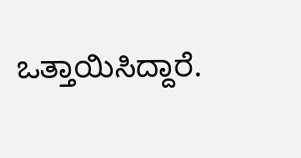ಒತ್ತಾಯಿಸಿದ್ದಾರೆ.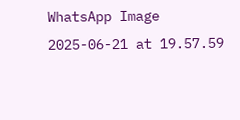WhatsApp Image 2025-06-21 at 19.57.59